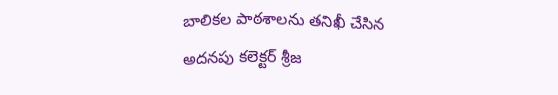బాలికల పాఠశాలను తనిఖీ చేసిన అదనపు కలెక్టర్ శ్రీజ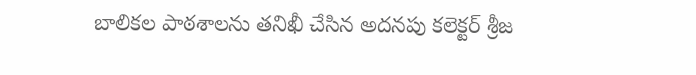బాలికల పాఠశాలను తనిఖీ చేసిన అదనపు కలెక్టర్ శ్రీజ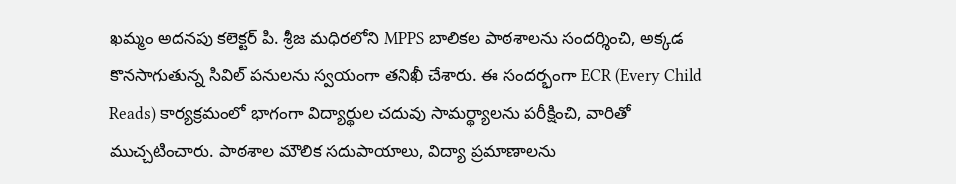ఖమ్మం అదనపు కలెక్టర్ పి. శ్రీజ మధిరలోని MPPS బాలికల పాఠశాలను సందర్శించి, అక్కడ కొనసాగుతున్న సివిల్ పనులను స్వయంగా తనిఖీ చేశారు. ఈ సందర్భంగా ECR (Every Child Reads) కార్యక్రమంలో భాగంగా విద్యార్థుల చదువు సామర్థ్యాలను పరీక్షించి, వారితో ముచ్చటించారు. పాఠశాల మౌలిక సదుపాయాలు, విద్యా ప్రమాణాలను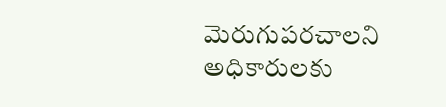మెరుగుపరచాలని అధికారులకు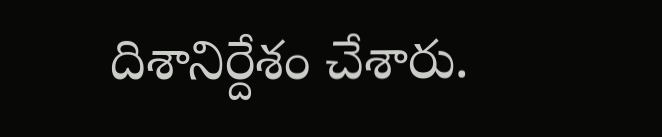దిశానిర్దేశం చేశారు.